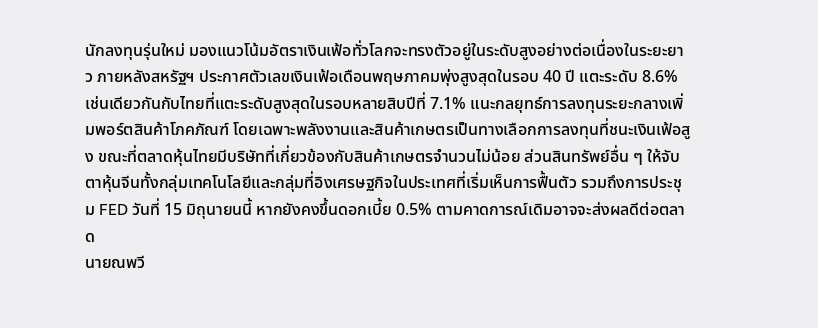นักลงทุนรุ่นใหม่ มองแนวโน้มอัตราเงินเฟ้อทั่วโลกจะทรงตัวอยู่ในระดับสูงอย่างต่อเนื่องในระยะยาว ภายหลังสหรัฐฯ ประกาศตัวเลขเงินเฟ้อเดือนพฤษภาคมพุ่งสูงสุดในรอบ 40 ปี แตะระดับ 8.6% เช่นเดียวกันกับไทยที่แตะระดับสูงสุดในรอบหลายสิบปีที่ 7.1% แนะกลยุทธ์การลงทุนระยะกลางเพิ่มพอร์ตสินค้าโภคภัณฑ์ โดยเฉพาะพลังงานและสินค้าเกษตรเป็นทางเลือกการลงทุนที่ชนะเงินเฟ้อสูง ขณะที่ตลาดหุ้นไทยมีบริษัทที่เกี่ยวข้องกับสินค้าเกษตรจำนวนไม่น้อย ส่วนสินทรัพย์อื่น ๆ ให้จับตาหุ้นจีนทั้งกลุ่มเทคโนโลยีและกลุ่มที่อิงเศรษฐกิจในประเทศที่เริ่มเห็นการฟื้นตัว รวมถึงการประชุม FED วันที่ 15 มิถุนายนนี้ หากยังคงขึ้นดอกเบี้ย 0.5% ตามคาดการณ์เดิมอาจจะส่งผลดีต่อตลาด
นายณพวี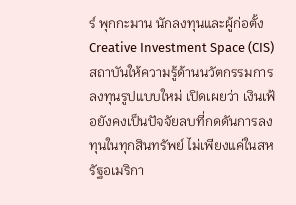ร์ พุกกะมาน นักลงทุนและผู้ก่อตั้ง Creative Investment Space (CIS) สถาบันให้ความรู้ด้านนวัตกรรมการลงทุนรูปแบบใหม่ เปิดเผยว่า เงินเฟ้อยังคงเป็นปัจจัยลบที่กดดันการลงทุนในทุกสินทรัพย์ ไม่เพียงแค่ในสหรัฐอเมริกา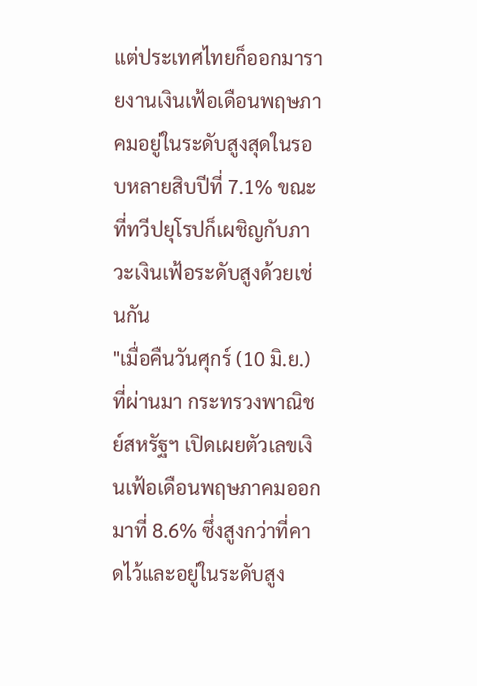แต่ประเทศไทยก็ออกมารายงานเงินเฟ้อเดือนพฤษภาคมอยู่ในระดับสูงสุดในรอบหลายสิบปีที่ 7.1% ขณะที่ทวีปยุโรปก็เผชิญกับภาวะเงินเฟ้อระดับสูงด้วยเช่นกัน
"เมื่อคืนวันศุกร์ (10 มิ.ย.) ที่ผ่านมา กระทรวงพาณิชย์สหรัฐฯ เปิดเผยตัวเลขเงินเฟ้อเดือนพฤษภาคมออกมาที่ 8.6% ซึ่งสูงกว่าที่คาดไว้และอยู่ในระดับสูง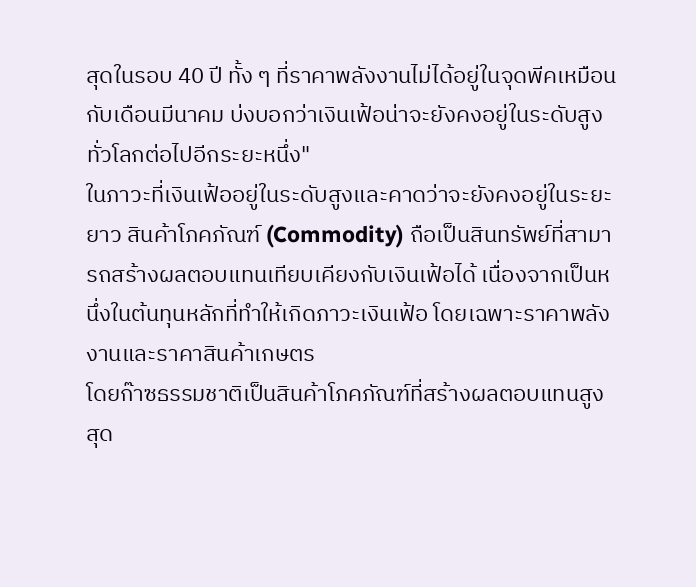สุดในรอบ 40 ปี ทั้ง ๆ ที่ราคาพลังงานไม่ได้อยู่ในจุดพีคเหมือนกับเดือนมีนาคม บ่งบอกว่าเงินเฟ้อน่าจะยังคงอยู่ในระดับสูงทั่วโลกต่อไปอีกระยะหนึ่ง"
ในภาวะที่เงินเฟ้ออยู่ในระดับสูงและคาดว่าจะยังคงอยู่ในระยะยาว สินค้าโภคภัณฑ์ (Commodity) ถือเป็นสินทรัพย์ที่สามารถสร้างผลตอบแทนเทียบเคียงกับเงินเฟ้อได้ เนื่องจากเป็นหนึ่งในต้นทุนหลักที่ทำให้เกิดภาวะเงินเฟ้อ โดยเฉพาะราคาพลังงานและราคาสินค้าเกษตร
โดยก๊าซธรรมชาติเป็นสินค้าโภคภัณฑ์ที่สร้างผลตอบแทนสูงสุด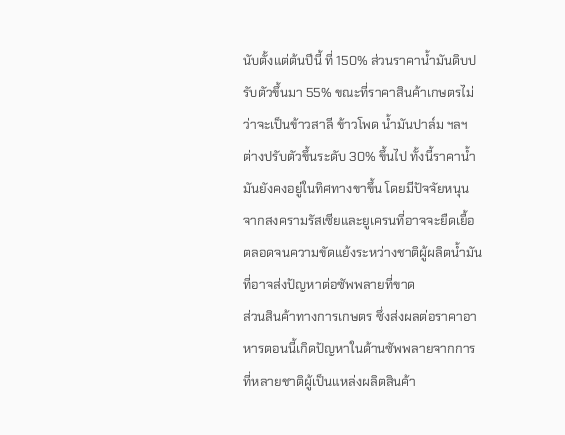นับตั้งแต่ต้นปีนี้ ที่ 150% ส่วนราคาน้ำมันดิบปรับตัวขึ้นมา 55% ขณะที่ราคาสินค้าเกษตรไม่ว่าจะเป็นข้าวสาลี ข้าวโพด น้ำมันปาล์ม ฯลฯ ต่างปรับตัวขึ้นระดับ 30% ขึ้นไป ทั้งนี้ราคาน้ำมันยังคงอยู่ในทิศทางขาขึ้น โดยมีปัจจัยหนุนจากสงครามรัสเซียและยูเครนที่อาจจะยืดเยื้อตลอดจนความขัดแย้งระหว่างชาติผู้ผลิตน้ำมันที่อาจส่งปัญหาต่อซัพพลายที่ขาด
ส่วนสินค้าทางการเกษตร ซึ่งส่งผลต่อราคาอาหารตอนนี้เกิดปัญหาในด้านซัพพลายจากการที่หลายชาติผู้เป็นแหล่งผลิตสินค้า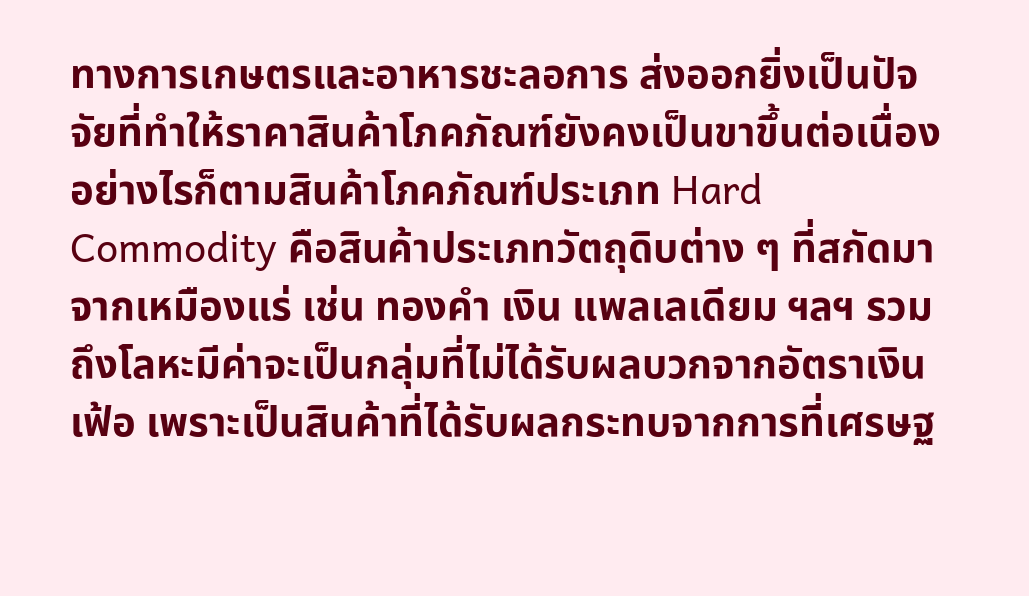ทางการเกษตรและอาหารชะลอการ ส่งออกยิ่งเป็นปัจจัยที่ทำให้ราคาสินค้าโภคภัณฑ์ยังคงเป็นขาขึ้นต่อเนื่อง
อย่างไรก็ตามสินค้าโภคภัณฑ์ประเภท Hard Commodity คือสินค้าประเภทวัตถุดิบต่าง ๆ ที่สกัดมาจากเหมืองแร่ เช่น ทองคำ เงิน แพลเลเดียม ฯลฯ รวมถึงโลหะมีค่าจะเป็นกลุ่มที่ไม่ได้รับผลบวกจากอัตราเงินเฟ้อ เพราะเป็นสินค้าที่ได้รับผลกระทบจากการที่เศรษฐ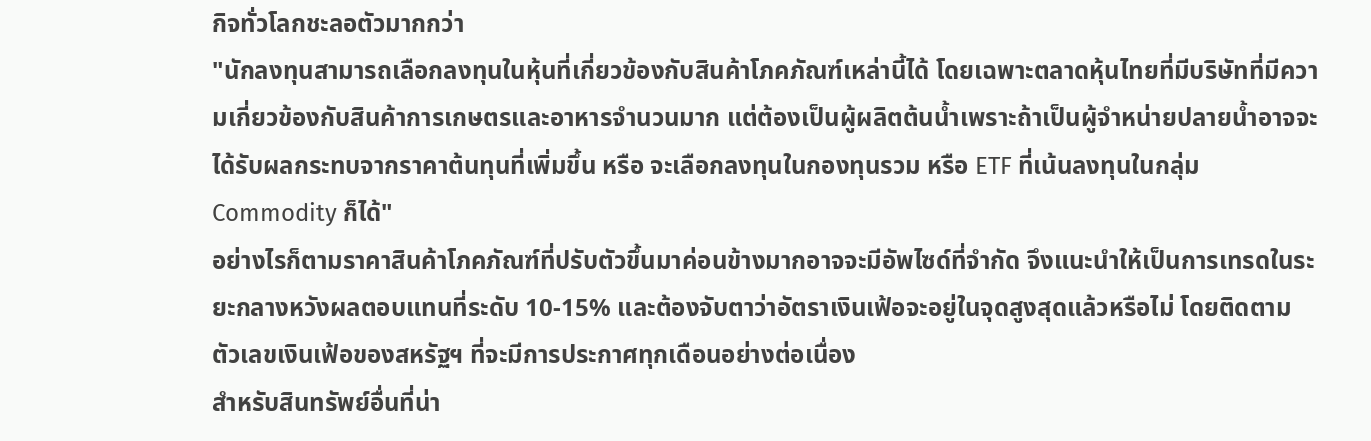กิจทั่วโลกชะลอตัวมากกว่า
"นักลงทุนสามารถเลือกลงทุนในหุ้นที่เกี่ยวข้องกับสินค้าโภคภัณฑ์เหล่านี้ได้ โดยเฉพาะตลาดหุ้นไทยที่มีบริษัทที่มีความเกี่ยวข้องกับสินค้าการเกษตรและอาหารจำนวนมาก แต่ต้องเป็นผู้ผลิตต้นน้ำเพราะถ้าเป็นผู้จำหน่ายปลายน้ำอาจจะได้รับผลกระทบจากราคาต้นทุนที่เพิ่มขึ้น หรือ จะเลือกลงทุนในกองทุนรวม หรือ ETF ที่เน้นลงทุนในกลุ่ม Commodity ก็ได้"
อย่างไรก็ตามราคาสินค้าโภคภัณฑ์ที่ปรับตัวขึ้นมาค่อนข้างมากอาจจะมีอัพไซด์ที่จำกัด จึงแนะนำให้เป็นการเทรดในระยะกลางหวังผลตอบแทนที่ระดับ 10-15% และต้องจับตาว่าอัตราเงินเฟ้อจะอยู่ในจุดสูงสุดแล้วหรือไม่ โดยติดตามตัวเลขเงินเฟ้อของสหรัฐฯ ที่จะมีการประกาศทุกเดือนอย่างต่อเนื่อง
สำหรับสินทรัพย์อื่นที่น่า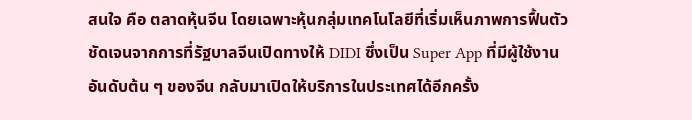สนใจ คือ ตลาดหุ้นจีน โดยเฉพาะหุ้นกลุ่มเทคโนโลยีที่เริ่มเห็นภาพการฟื้นตัวชัดเจนจากการที่รัฐบาลจีนเปิดทางให้ DIDI ซึ่งเป็น Super App ที่มีผู้ใช้งานอันดับต้น ๆ ของจีน กลับมาเปิดให้บริการในประเทศได้อีกครั้ง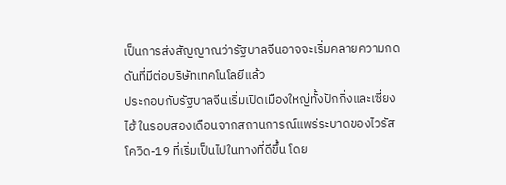เป็นการส่งสัญญาณว่ารัฐบาลจีนอาจจะเริ่มคลายความกดดันที่มีต่อบริษัทเทคโนโลยีแล้ว
ประกอบกับรัฐบาลจีนเริ่มเปิดเมืองใหญ่ทั้งปักกิ่งและเซี่ยงไฮ้ ในรอบสองเดือนจากสถานการณ์แพร่ระบาดของไวรัสโควิด-19 ที่เริ่มเป็นไปในทางที่ดีขึ้น โดย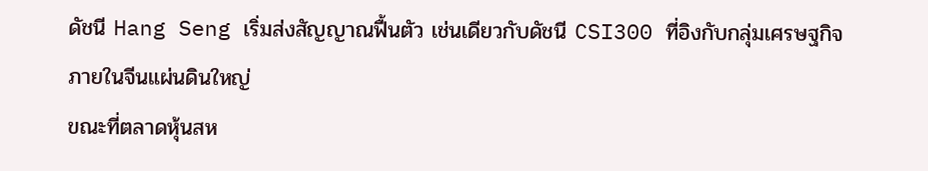ดัชนี Hang Seng เริ่มส่งสัญญาณฟื้นตัว เช่นเดียวกับดัชนี CSI300 ที่อิงกับกลุ่มเศรษฐกิจภายในจีนแผ่นดินใหญ่
ขณะที่ตลาดหุ้นสห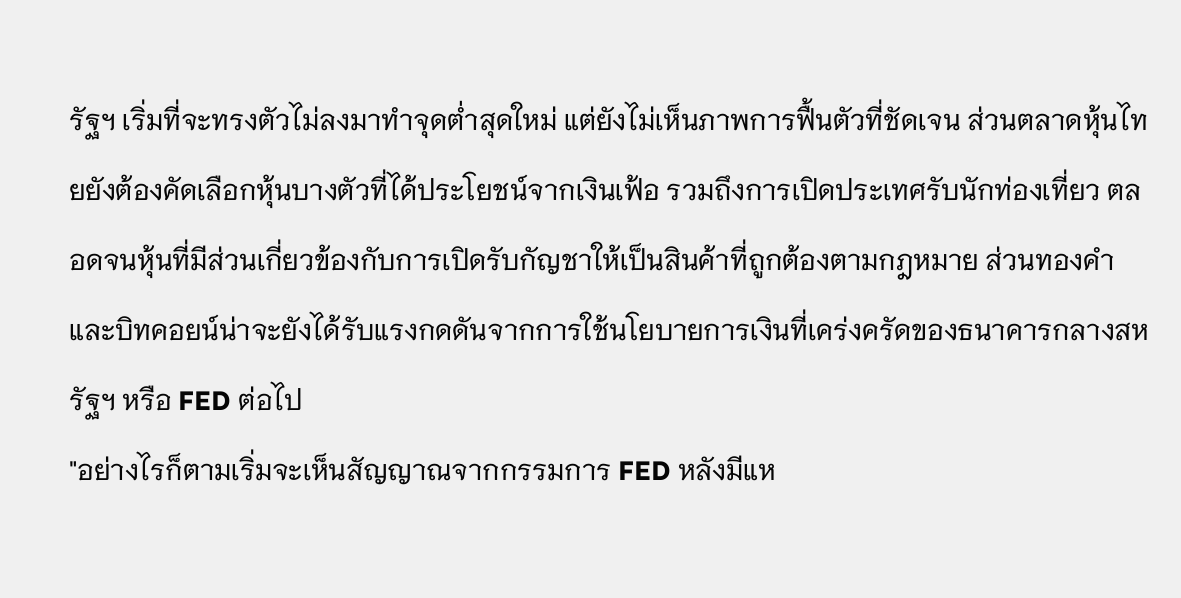รัฐฯ เริ่มที่จะทรงตัวไม่ลงมาทำจุดต่ำสุดใหม่ แต่ยังไม่เห็นภาพการฟื้นตัวที่ชัดเจน ส่วนตลาดหุ้นไทยยังต้องคัดเลือกหุ้นบางตัวที่ได้ประโยชน์จากเงินเฟ้อ รวมถึงการเปิดประเทศรับนักท่องเที่ยว ตลอดจนหุ้นที่มีส่วนเกี่ยวข้องกับการเปิดรับกัญชาให้เป็นสินค้าที่ถูกต้องตามกฎหมาย ส่วนทองคำและบิทคอยน์น่าจะยังได้รับแรงกดดันจากการใช้นโยบายการเงินที่เคร่งครัดของธนาคารกลางสหรัฐฯ หรือ FED ต่อไป
"อย่างไรก็ตามเริ่มจะเห็นสัญญาณจากกรรมการ FED หลังมีแห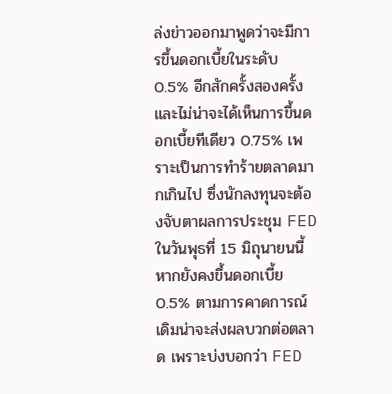ล่งข่าวออกมาพูดว่าจะมีการขึ้นดอกเบี้ยในระดับ 0.5% อีกสักครั้งสองครั้ง และไม่น่าจะได้เห็นการขึ้นดอกเบี้ยทีเดียว 0.75% เพราะเป็นการทำร้ายตลาดมากเกินไป ซึ่งนักลงทุนจะต้องจับตาผลการประชุม FED ในวันพุธที่ 15 มิถุนายนนี้ หากยังคงขึ้นดอกเบี้ย 0.5% ตามการคาดการณ์เดิมน่าจะส่งผลบวกต่อตลาด เพราะบ่งบอกว่า FED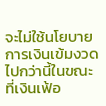จะไม่ใช้นโยบายการเงินเข้มงวดไปกว่านี้ในขณะที่เงินเฟ้อ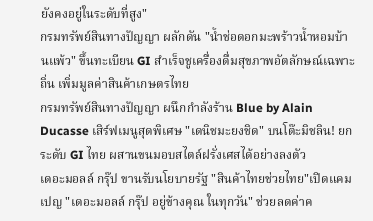ยังคงอยู่ในระดับที่สูง"
กรมทรัพย์สินทางปัญญา ผลักดัน "น้ำช่อดอกมะพร้าวน้ำหอมบ้านแพ้ว" ขึ้นทะเบียน GI สำเร็จชูเครื่องดื่มสุขภาพอัตลักษณ์เฉพาะถิ่น เพิ่มมูลค่าสินค้าเกษตรไทย
กรมทรัพย์สินทางปัญญา ผนึกกำลังร้าน Blue by Alain Ducasse เสิร์ฟเมนูสุดพิเศษ "เดนิชมะยงชิด" บนโต๊ะมิชลิน! ยกระดับ GI ไทย ผสานขนมอบสไตล์ฝรั่งเศสได้อย่างลงตัว
เดอะมอลล์ กรุ๊ป ขานรับนโยบายรัฐ "สินค้าไทยช่วยไทย"เปิดแคมเปญ "เดอะมอลล์ กรุ๊ป อยู่ข้างคุณ ในทุกวัน" ช่วยลดค่าค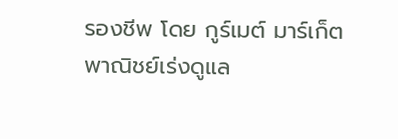รองชีพ โดย กูร์เมต์ มาร์เก็ต
พาณิชย์เร่งดูแล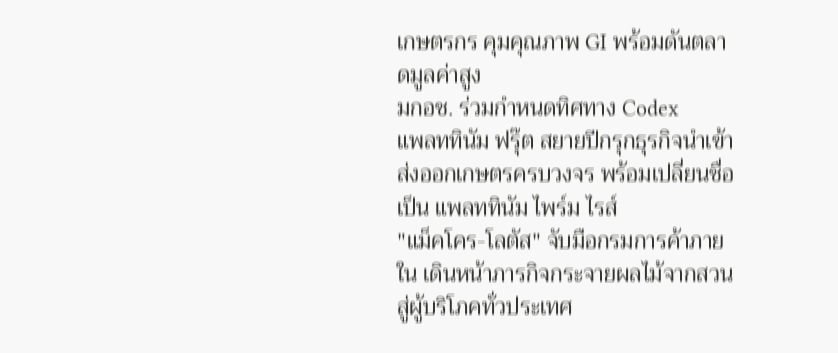เกษตรกร คุมคุณภาพ GI พร้อมดันตลาดมูลค่าสูง
มกอช. ร่วมกำหนดทิศทาง Codex
แพลททินัม ฟรุ๊ต สยายปีกรุกธุรกิจนำเข้าส่งออกเกษตรครบวงจร พร้อมเปลี่ยนชื่อเป็น แพลททินัม ไพร์ม ไรส์
"แม็คโคร-โลตัส" จับมือกรมการค้าภายใน เดินหน้าภารกิจกระจายผลไม้จากสวนสู่ผู้บริโภคทั่วประเทศ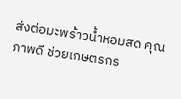ส่งต่อมะพร้าวน้ำหอมสด คุณภาพดี ช่วยเกษตรกร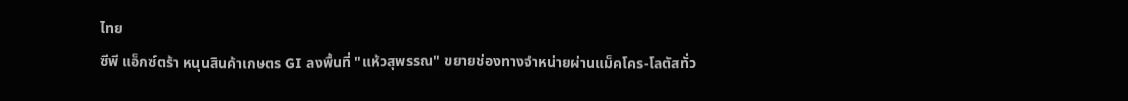ไทย
ซีพี แอ็กซ์ตร้า หนุนสินค้าเกษตร GI ลงพื้นที่ "แห้วสุพรรณ" ขยายช่องทางจำหน่ายผ่านแม็คโคร-โลตัสทั่ว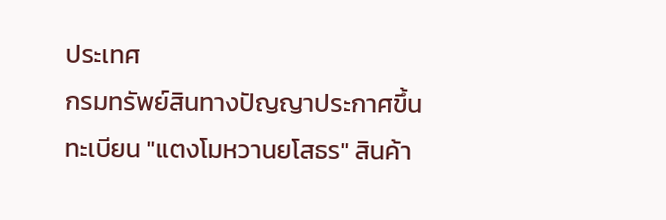ประเทศ
กรมทรัพย์สินทางปัญญาประกาศขึ้นทะเบียน "แตงโมหวานยโสธร" สินค้า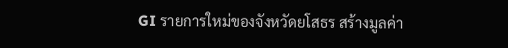GI รายการใหม่ของจังหวัดยโสธร สร้างมูลค่า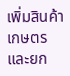เพิ่มสินค้าเกษตรและยก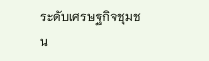ระดับเศรษฐกิจชุมชน